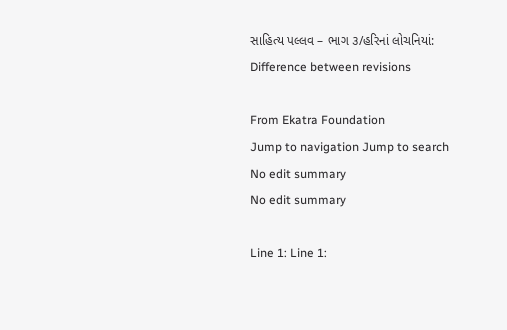સાહિત્ય પલ્લવ – ભાગ ૩/હરિનાં લોચનિયાં: Difference between revisions

From Ekatra Foundation
Jump to navigation Jump to search
No edit summary
No edit summary

Line 1: Line 1: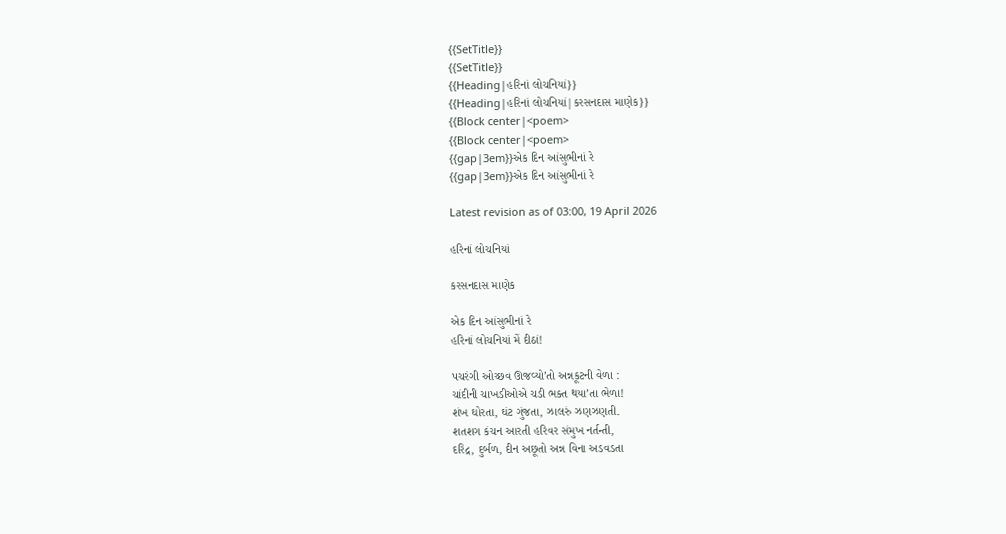{{SetTitle}}
{{SetTitle}}
{{Heading|હરિનાં લોચનિયાં}}
{{Heading|હરિનાં લોચનિયાં|કરસનદાસ માણેક}}
{{Block center|<poem>
{{Block center|<poem>
{{gap|3em}}એક દિન આંસુભીનાં રે
{{gap|3em}}એક દિન આંસુભીનાં રે

Latest revision as of 03:00, 19 April 2026

હરિનાં લોચનિયાં

કરસનદાસ માણેક

એક દિન આંસુભીનાં રે
હરિનાં લોચનિયાં મેં દીઠાં!

પચરંગી ઓચ્છવ ઊજવ્યો’તો અન્નકૂટની વેળા :
ચાંદીની ચાખડીઓએ ચડી ભક્ત થયા’તા ભેળા!
શંખ ઘોરતા, ઘંટ ગુંજતા, ઝાલરું ઝણઝણતી.
શતશગ કંચન આરતી હરિવર સંમુખ નર્તન્તી,
દરિદ્ર, દુર્બળ, દીન અછૂતો અન્ન વિના અડવડતા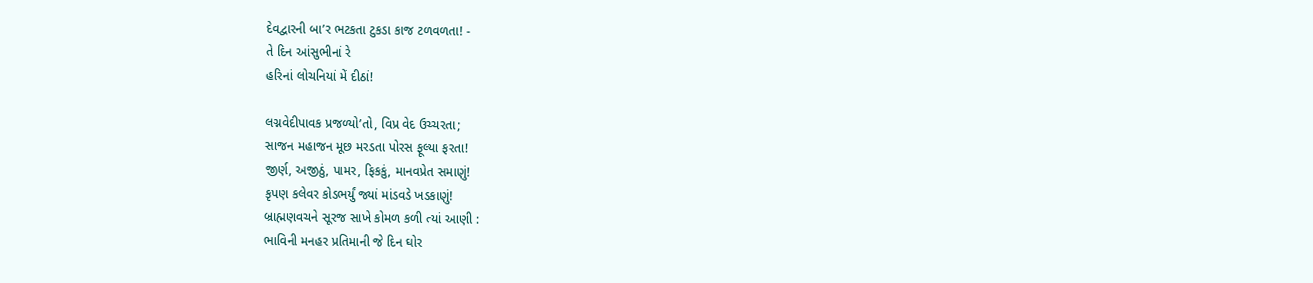દેવદ્વારની બા’ર ભટકતા ટુકડા કાજ ટળવળતા! -
તે દિન આંસુભીનાં રે
હરિનાં લોચનિયાં મેં દીઠાં!

લગ્નવેદીપાવક પ્રજળ્યો’તો, વિપ્ર વેદ ઉચ્ચરતા;
સાજન મહાજન મૂછ મરડતા પોરસ ફૂલ્યા ફરતા!
જીર્ણ, અજીઠું, પામર, ફિકકું, માનવપ્રેત સમાણું!
કૃપણ કલેવર કોડભર્યું જ્યાં માંડવડે ખડકાણું!
બ્રાહ્મણવચને સૂરજ સાખે કોમળ કળી ત્યાં આણી :
ભાવિની મનહર પ્રતિમાની જે દિન ઘોર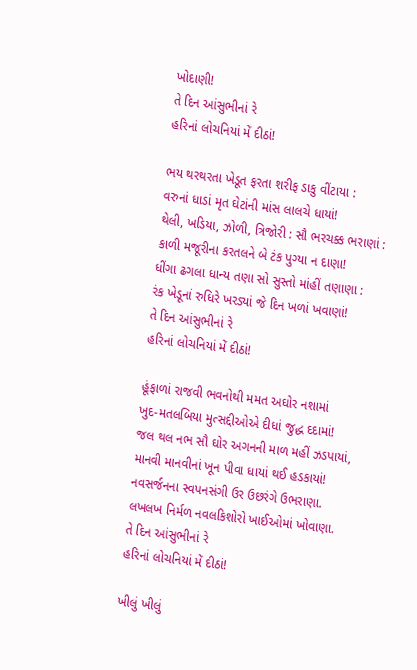ખોદાણી!
તે દિન આંસુભીનાં રે
હરિનાં લોચનિયાં મેં દીઠાં!

ભય થરથરતા ખેડૂત ફરતા શરીફ ડાકુ વીંટાયા :
વરુનાં ધાડાં મૃત ઘેટાંની માંસ લાલચે ધાયાં!
થેલી, ખડિયા, ઝોળી, ત્રિજોરી : સૌ ભરચક્ક ભરાણાં :
કાળી મજૂરીના કરતલને બે ટંક પુગ્યા ન દાણા!
ધીંગા ઢગલા ધાન્ય તણા સો સુસ્તો માંહીં તણાણા :
રંક ખેડૂનાં રુધિરે ખરડ્યાં જે દિન ખળાં ખવાણાં!
તે દિન આંસુભીનાં રે
હરિનાં લોચનિયાં મેં દીઠાં!

હૂંફાળાં રાજવી ભવનોથી મમત અઘોર નશામાં
ખુદ-મતલબિયા મુત્સદ્દીઓએ દીધાં જુદ્ધ દદામાં!
જલ થલ નભ સૌ ઘોર અગનની માળ મહીં ઝડપાયાં,
માનવી માનવીનાં ખૂન પીવા ધાયાં થઈ હડકાયાં!
નવસર્જનના સ્વપનસંગી ઉર ઉછરંગે ઉભરાણા.
લખલખ નિર્મળ નવલકિશોરો ખાઈઓમાં ખોવાણા.
તે દિન આંસુભીનાં રે
હરિનાં લોચનિયાં મેં દીઠાં!

ખીલું ખીલું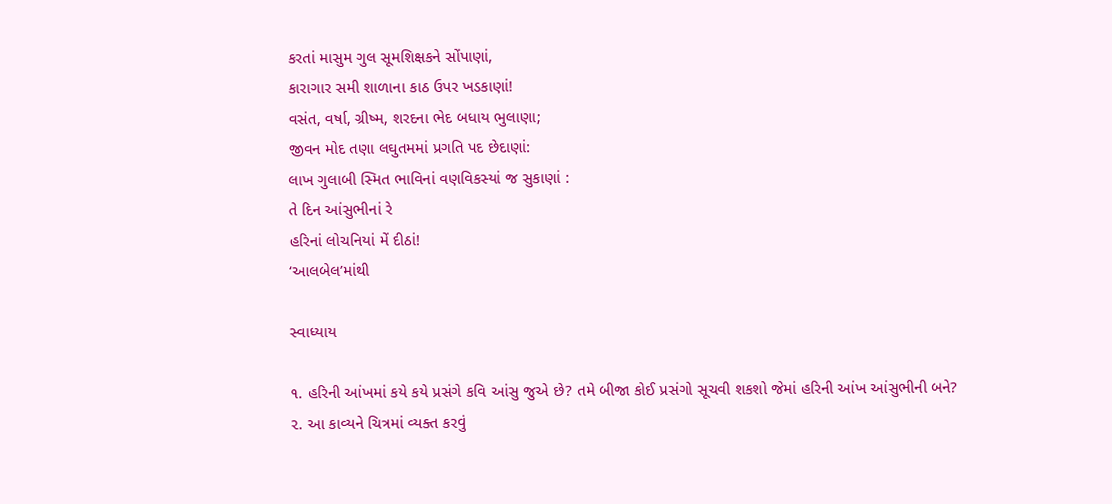કરતાં માસુમ ગુલ સૂમશિક્ષકને સોંપાણાં,
કારાગાર સમી શાળાના કાઠ ઉપર ખડકાણાં!
વસંત, વર્ષા, ગ્રીષ્મ, શરદના ભેદ બધાય ભુલાણા;
જીવન મોદ તણા લઘુતમમાં પ્રગતિ પદ છેદાણાં:
લાખ ગુલાબી સ્મિત ભાવિનાં વણવિકસ્યાં જ સુકાણાં :
તે દિન આંસુભીનાં રે
હરિનાં લોચનિયાં મેં દીઠાં!
‘આલબેલ’માંથી

સ્વાધ્યાય

૧. હરિની આંખમાં કયે કયે પ્રસંગે કવિ આંસુ જુએ છે? તમે બીજા કોઈ પ્રસંગો સૂચવી શકશો જેમાં હરિની આંખ આંસુભીની બને?
૨. આ કાવ્યને ચિત્રમાં વ્યક્ત કરવું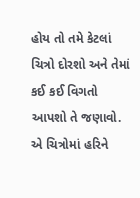હોય તો તમે કેટલાં ચિત્રો દોરશો અને તેમાં કઈ કઈ વિગતો આપશો તે જણાવો. એ ચિત્રોમાં હરિને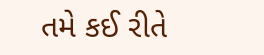તમે કઈ રીતે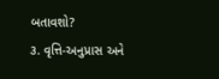બતાવશો?
૩. વૃત્તિ-અનુપ્રાસ અને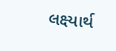લક્ષ્યાર્થ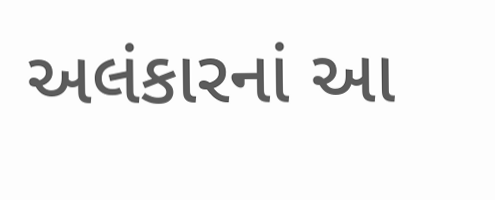અલંકારનાં આ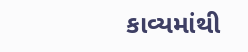કાવ્યમાંથી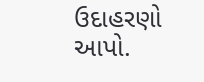ઉદાહરણો આપો.